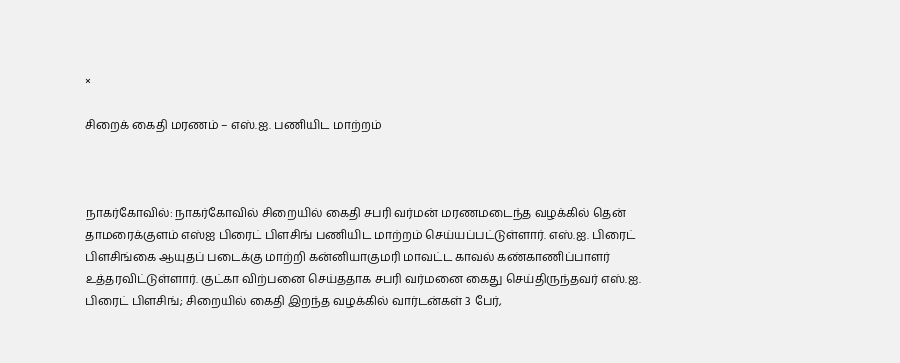×

சிறைக் கைதி மரணம் – எஸ்.ஐ. பணியிட மாற்றம்



நாகர்கோவில்: நாகர்கோவில் சிறையில் கைதி சபரி வர்மன் மரணமடைந்த வழக்கில் தென் தாமரைக்குளம் எஸ்ஐ பிரைட் பிளசிங் பணியிட மாற்றம் செய்யப்பட்டுள்ளார். எஸ்.ஐ. பிரைட் பிளசிங்கை ஆயுதப் படைக்கு மாற்றி கன்னியாகுமரி மாவட்ட காவல் கண்காணிப்பாளர் உத்தரவிட்டுள்ளார். குட்கா விற்பனை செய்ததாக சபரி வர்மனை கைது செய்திருந்தவர் எஸ்.ஐ. பிரைட் பிளசிங்; சிறையில் கைதி இறந்த வழக்கில் வார்டன்கள் 3 பேர்,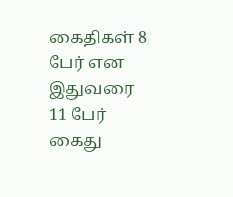கைதிகள் 8 பேர் என இதுவரை 11 பேர் கைது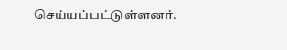செய்யப்பட்டுள்ளனர்.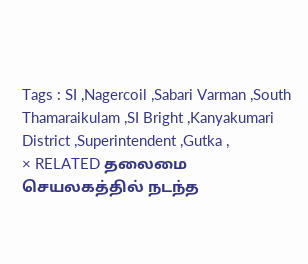Tags : SI ,Nagercoil ,Sabari Varman ,South Thamaraikulam ,SI Bright ,Kanyakumari District ,Superintendent ,Gutka ,
× RELATED தலைமை செயலகத்தில் நடந்த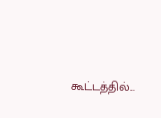கூட்டத்தில்...